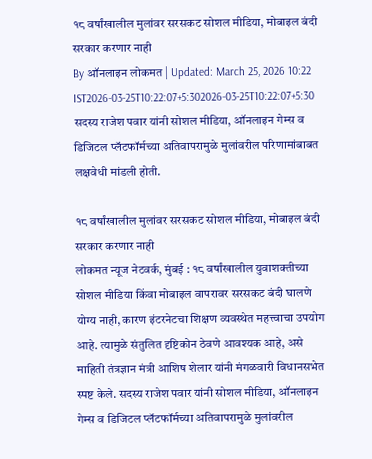१८ वर्षांखालील मुलांवर सरसकट सोशल मीडिया, मोबाइल बंदी सरकार करणार नाही
By ऑनलाइन लोकमत | Updated: March 25, 2026 10:22 IST2026-03-25T10:22:07+5:302026-03-25T10:22:07+5:30
सदस्य राजेश पवार यांनी सोशल मीडिया, ऑनलाइन गेम्स व डिजिटल प्लॅटफॉर्मच्या अतिवापरामुळे मुलांवरील परिणामांबाबत लक्षवेधी मांडली होती.

१८ वर्षांखालील मुलांवर सरसकट सोशल मीडिया, मोबाइल बंदी सरकार करणार नाही
लोकमत न्यूज नेटवर्क, मुंबई : १८ वर्षांखालील युवाशक्तीच्या सोशल मीडिया किंवा मोबाइल वापरावर सरसकट बंदी घालणे योग्य नाही, कारण इंटरनेटचा शिक्षण व्यवस्थेत महत्त्वाचा उपयोग आहे. त्यामुळे संतुलित दृष्टिकोन ठेवणे आवश्यक आहे, असे माहिती तंत्रज्ञान मंत्री आशिष शेलार यांनी मंगळवारी विधानसभेत स्पष्ट केले. सदस्य राजेश पवार यांनी सोशल मीडिया, ऑनलाइन गेम्स व डिजिटल प्लॅटफॉर्मच्या अतिवापरामुळे मुलांवरील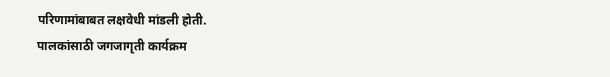परिणामांबाबत लक्षवेधी मांडली होती.
पालकांसाठी जगजागृती कार्यक्रम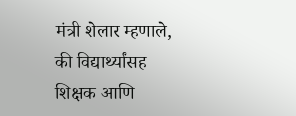मंत्री शेलार म्हणाले, की विद्यार्थ्यांसह शिक्षक आणि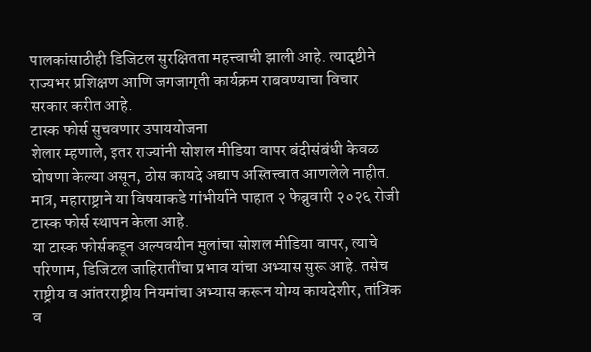पालकांसाठीही डिजिटल सुरक्षितता महत्त्वाची झाली आहे. त्यादृष्टीने राज्यभर प्रशिक्षण आणि जगजागृती कार्यक्रम राबवण्याचा विचार सरकार करीत आहे.
टास्क फोर्स सुचवणार उपाययोजना
शेलार म्हणाले, इतर राज्यांनी सोशल मीडिया वापर बंदीसंबंधी केवळ घोषणा केल्या असून, ठोस कायदे अद्याप अस्तित्त्वात आणलेले नाहीत. मात्र, महाराष्ट्राने या विषयाकडे गांभीर्याने पाहात २ फेब्रुवारी २०२६ रोजी टास्क फोर्स स्थापन केला आहे.
या टास्क फोर्सकडून अल्पवयीन मुलांचा सोशल मीडिया वापर, त्याचे परिणाम, डिजिटल जाहिरातींचा प्रभाव यांचा अभ्यास सुरू आहे. तसेच राष्ट्रीय व आंतरराष्ट्रीय नियमांचा अभ्यास करून योग्य कायदेशीर, तांत्रिक व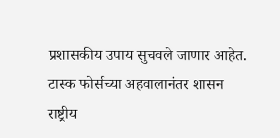प्रशासकीय उपाय सुचवले जाणार आहेत.
टास्क फोर्सच्या अहवालानंतर शासन राष्ट्रीय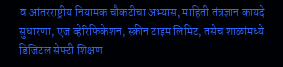व आंतरराष्ट्रीय नियामक चौकटीचा अभ्यास, माहिती तंत्रज्ञान कायदे सुधारणा, एज व्हेरिफिकेशन, स्क्रीन टाइम लिमिट, तसेच शाळांमध्ये डिजिटल सेफ्टी शिक्षण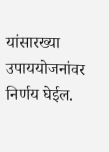यांसारख्या उपाययोजनांवर निर्णय घेईल.